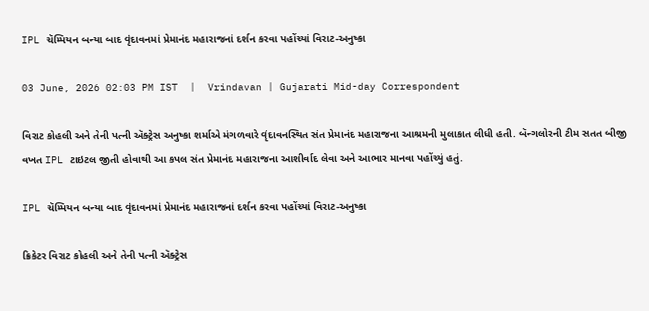IPL ચૅમ્પિયન બન્યા બાદ વૃંદાવનમાં પ્રેમાનંદ મહારાજનાં દર્શન કરવા પહોંચ્યાં વિરાટ-અનુષ્કા

03 June, 2026 02:03 PM IST  |  Vrindavan | Gujarati Mid-day Correspondent

વિરાટ કોહલી અને તેની પત્ની ઍક્ટ્રેસ અનુષ્કા શર્માએ મંગળવારે વૃંદાવનસ્થિત સંત પ્રેમાનંદ મહારાજના આશ્રમની મુલાકાત લીધી હતી. બૅન્ગલોરની ટીમ સતત બીજી વખત IPL ટાઇટલ જીતી હોવાથી આ કપલ સંત પ્રેમાનંદ મહારાજના આશીર્વાદ લેવા અને આભાર માનવા પહોંચ્યું હતું.

IPL ચૅમ્પિયન બન્યા બાદ વૃંદાવનમાં પ્રેમાનંદ મહારાજનાં દર્શન કરવા પહોંચ્યાં વિરાટ-અનુષ્કા

ક્રિકેટર વિરાટ કોહલી અને તેની પત્ની ઍક્ટ્રેસ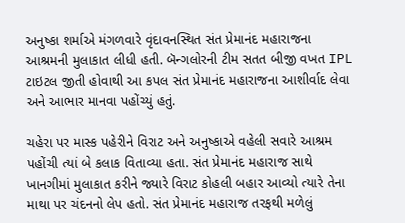અનુષ્કા શર્માએ મંગળવારે વૃંદાવનસ્થિત સંત પ્રેમાનંદ મહારાજના આશ્રમની મુલાકાત લીધી હતી. બૅન્ગલોરની ટીમ સતત બીજી વખત IPL ટાઇટલ જીતી હોવાથી આ કપલ સંત પ્રેમાનંદ મહારાજના આશીર્વાદ લેવા અને આભાર માનવા પહોંચ્યું હતું.

ચહેરા પર માસ્ક પહેરીને વિરાટ અને અનુષ્કાએ વહેલી સવારે આશ્રમ પહોંચી ત્યાં બે કલાક વિતાવ્યા હતા. સંત પ્રેમાનંદ મહારાજ સાથે ખાનગીમાં મુલાકાત કરીને જ્યારે વિરાટ કોહલી બહાર આવ્યો ત્યારે તેના માથા પર ચંદનનો લેપ હતો. સંત પ્રેમાનંદ મહારાજ તરફથી મળેલું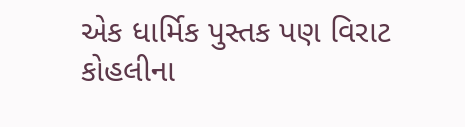એક ધાર્મિક પુસ્તક પણ વિરાટ કોહલીના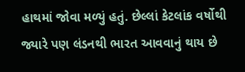હાથમાં જોવા મળ્યું હતું. છેલ્લાં કેટલાંક વર્ષોથી જ્યારે પણ લંડનથી ભારત આવવાનું થાય છે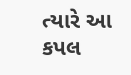ત્યારે આ કપલ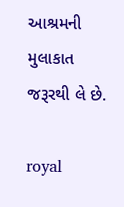આશ્રમની મુલાકાત જરૂરથી લે છે.

royal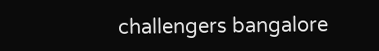challengers bangalore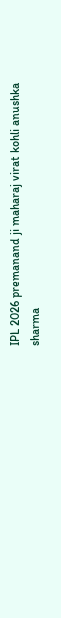IPL 2026 premanand ji maharaj virat kohli anushka sharma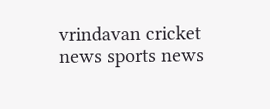vrindavan cricket news sports news